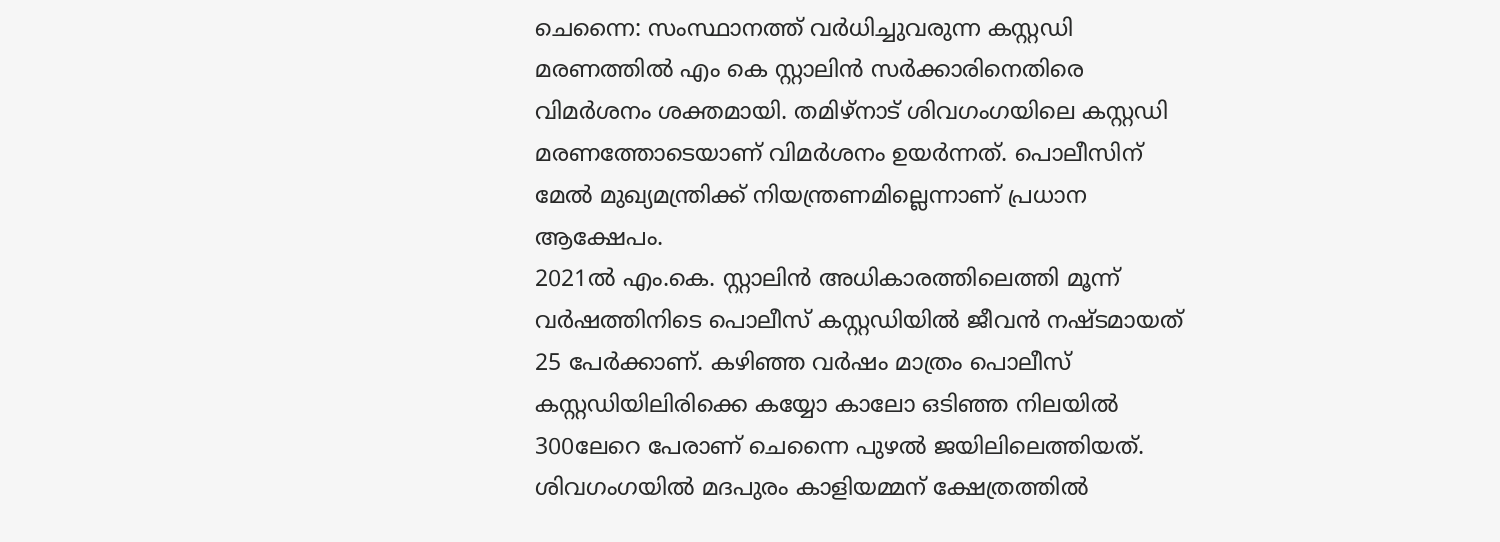ചെന്നൈ: സംസ്ഥാനത്ത് വർധിച്ചുവരുന്ന കസ്റ്റഡി മരണത്തിൽ എം കെ സ്റ്റാലിൻ സർക്കാരിനെതിരെ വിമർശനം ശക്തമായി. തമിഴ്നാട് ശിവഗംഗയിലെ കസ്റ്റഡി മരണത്തോടെയാണ് വിമർശനം ഉയർന്നത്. പൊലീസിന് മേൽ മുഖ്യമന്ത്രിക്ക് നിയന്ത്രണമില്ലെന്നാണ് പ്രധാന ആക്ഷേപം.
2021ൽ എം.കെ. സ്റ്റാലിൻ അധികാരത്തിലെത്തി മൂന്ന് വർഷത്തിനിടെ പൊലീസ് കസ്റ്റഡിയിൽ ജീവൻ നഷ്ടമായത് 25 പേർക്കാണ്. കഴിഞ്ഞ വർഷം മാത്രം പൊലീസ് കസ്റ്റഡിയിലിരിക്കെ കയ്യോ കാലോ ഒടിഞ്ഞ നിലയിൽ 300ലേറെ പേരാണ് ചെന്നൈ പുഴൽ ജയിലിലെത്തിയത്.
ശിവഗംഗയിൽ മദപുരം കാളിയമ്മന് ക്ഷേത്രത്തിൽ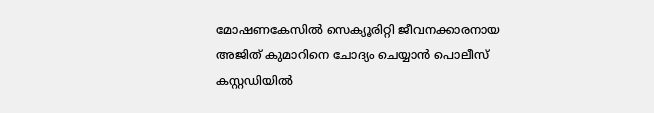മോഷണകേസിൽ സെക്യൂരിറ്റി ജീവനക്കാരനായ അജിത് കുമാറിനെ ചോദ്യം ചെയ്യാൻ പൊലീസ് കസ്റ്റഡിയിൽ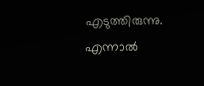എടുത്തിരുന്നു. എന്നാൽ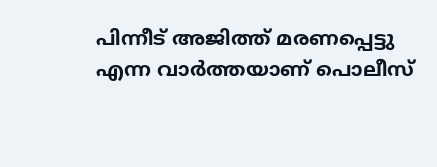പിന്നീട് അജിത്ത് മരണപ്പെട്ടു എന്ന വാർത്തയാണ് പൊലീസ്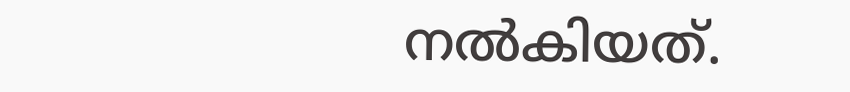നൽകിയത്.